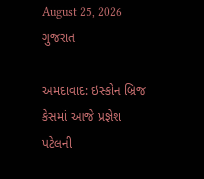August 25, 2026
ગુજરાત

અમદાવાદ: ઇસ્કોન બ્રિજ કેસમાં આજે પ્રજ્ઞેશ પટેલની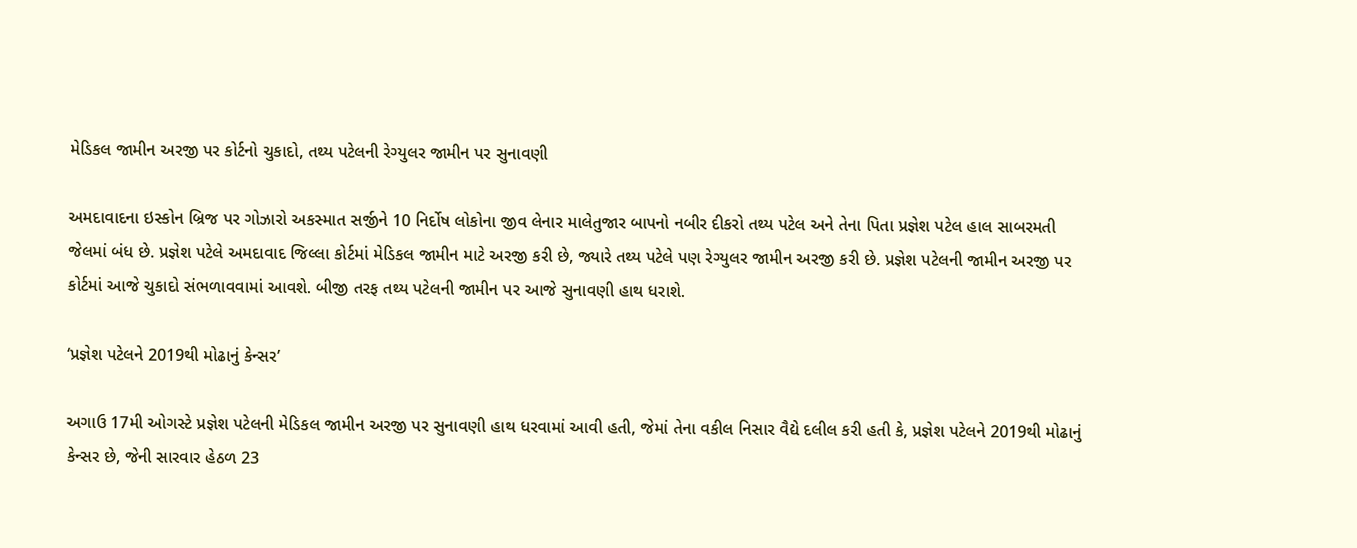મેડિકલ જામીન અરજી પર કોર્ટનો ચુકાદો, તથ્ય પટેલની રેગ્યુલર જામીન પર સુનાવણી

અમદાવાદના ઇસ્કોન બ્રિજ પર ગોઝારો અકસ્માત સર્જીને 10 નિર્દોષ લોકોના જીવ લેનાર માલેતુજાર બાપનો નબીર દીકરો તથ્ય પટેલ અને તેના પિતા પ્રજ્ઞેશ પટેલ હાલ સાબરમતી જેલમાં બંધ છે. પ્રજ્ઞેશ પટેલે અમદાવાદ જિલ્લા કોર્ટમાં મેડિકલ જામીન માટે અરજી કરી છે, જ્યારે તથ્ય પટેલે પણ રેગ્યુલર જામીન અરજી કરી છે. પ્રજ્ઞેશ પટેલની જામીન અરજી પર કોર્ટમાં આજે ચુકાદો સંભળાવવામાં આવશે. બીજી તરફ તથ્ય પટેલની જામીન પર આજે સુનાવણી હાથ ધરાશે.

‘પ્રજ્ઞેશ પટેલને 2019થી મોઢાનું કેન્સર’

અગાઉ 17મી ઓગસ્ટે પ્રજ્ઞેશ પટેલની મેડિકલ જામીન અરજી પર સુનાવણી હાથ ધરવામાં આવી હતી, જેમાં તેના વકીલ નિસાર વૈદ્યે દલીલ કરી હતી કે, પ્રજ્ઞેશ પટેલને 2019થી મોઢાનું કેન્સર છે, જેની સારવાર હેઠળ 23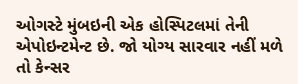ઓગસ્ટે મુંબઇની એક હોસ્પિટલમાં તેની એપોઇન્ટમેન્ટ છે. જો યોગ્ય સારવાર નહીં મળે તો કેન્સર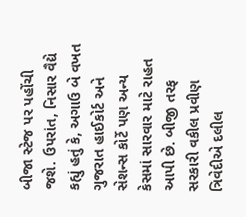બીજા સ્ટેજ પર પહોંચી જશે. ઉપરાંત, નિસાર વૈદ્યે કહ્યું હતું કે, અગાઉ બે વખત ગુજરાત હાઈકોર્ટ અને સેશન્સ કોર્ટે પણ અન્ય કેસમાં સારવાર માટે રાહત આપી છે. બીજી તરફ સરકારી વકીલ પ્રવીણ ત્રિવેદીએ દલીલ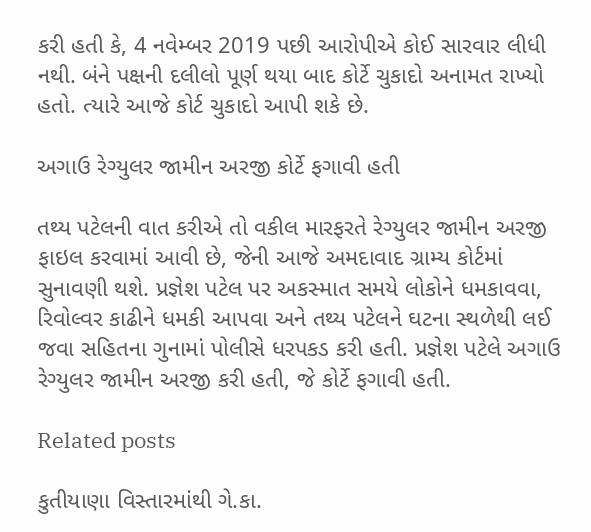કરી હતી કે, 4 નવેમ્બર 2019 પછી આરોપીએ કોઈ સારવાર લીધી નથી. બંને પક્ષની દલીલો પૂર્ણ થયા બાદ કોર્ટે ચુકાદો અનામત રાખ્યો હતો. ત્યારે આજે કોર્ટ ચુકાદો આપી શકે છે.

અગાઉ રેગ્યુલર જામીન અરજી કોર્ટે ફગાવી હતી

તથ્ય પટેલની વાત કરીએ તો વકીલ મારફરતે રેગ્યુલર જામીન અરજી ફાઇલ કરવામાં આવી છે, જેની આજે અમદાવાદ ગ્રામ્ય કોર્ટમાં સુનાવણી થશે. પ્રજ્ઞેશ પટેલ પર અકસ્માત સમયે લોકોને ધમકાવવા, રિવોલ્વર કાઢીને ધમકી આપવા અને તથ્ય પટેલને ઘટના સ્થળેથી લઈ જવા સહિતના ગુનામાં પોલીસે ધરપકડ કરી હતી. પ્રજ્ઞેશ પટેલે અગાઉ રેગ્યુલર જામીન અરજી કરી હતી, જે કોર્ટે ફગાવી હતી.

Related posts

કુતીયાણા વિસ્તારમાંથી ગે.કા.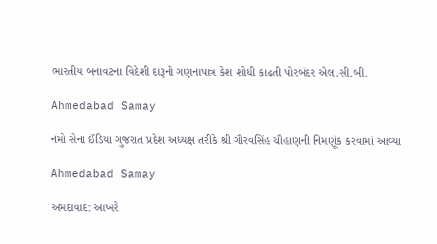ભારતીય બનાવટના વિદેશી દારૂનો ગણનાપાત્ર કેશ શોધી કાઢતી પોરબંદર એલ.સી.બી.

Ahmedabad Samay

નમો સેના ઈંડિયા ગુજરાત પ્રદેશ અધ્યક્ષ તરીકે શ્રી ગૌરવસિંહ ચૌહાણની નિમણૂંક કરવામાં આવ્યા

Ahmedabad Samay

અમદાવાદ: આખરે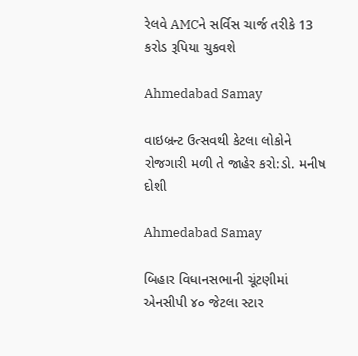રેલવે AMCને સર્વિસ ચાર્જ તરીકે 13 કરોડ રૂપિયા ચુકવશે

Ahmedabad Samay

વાઇબ્રન્ટ ઉત્સવથી કેટલા લોકોને રોજગારી મળી તે જાહેર કરો:ડો. મનીષ દોશી

Ahmedabad Samay

બિહાર વિધાનસભાની ચૂંટણીમાં એનસીપી ૪૦ જેટલા સ્ટાર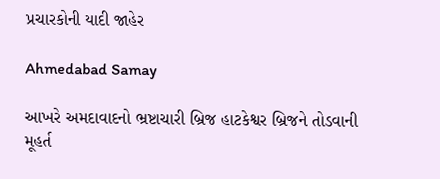પ્રચારકોની યાદી જાહેર

Ahmedabad Samay

આખરે અમદાવાદનો ભ્રષ્ટાચારી બ્રિજ હાટકેશ્વર બ્રિજને તોડવાની મૂહર્ત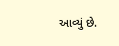આવ્યું છે.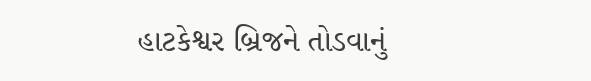હાટકેશ્વર બ્રિજને તોડવાનું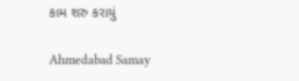કામ શરુ કરાયું

Ahmedabad Samay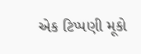એક ટિપ્પણી મૂકો